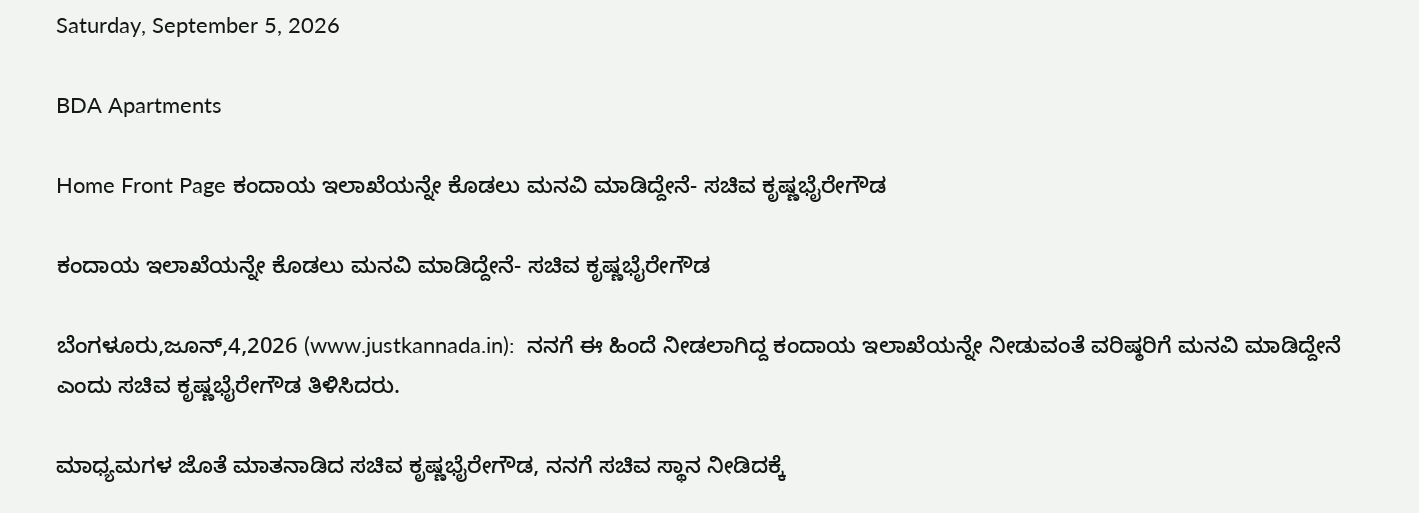Saturday, September 5, 2026

BDA Apartments

Home Front Page ಕಂದಾಯ ಇಲಾಖೆಯನ್ನೇ ಕೊಡಲು ಮನವಿ ಮಾಡಿದ್ದೇನೆ- ಸಚಿವ ಕೃಷ್ಣಭೈರೇಗೌಡ

ಕಂದಾಯ ಇಲಾಖೆಯನ್ನೇ ಕೊಡಲು ಮನವಿ ಮಾಡಿದ್ದೇನೆ- ಸಚಿವ ಕೃಷ್ಣಭೈರೇಗೌಡ

ಬೆಂಗಳೂರು,ಜೂನ್,4,2026 (www.justkannada.in):  ನನಗೆ ಈ ಹಿಂದೆ ನೀಡಲಾಗಿದ್ದ ಕಂದಾಯ ಇಲಾಖೆಯನ್ನೇ ನೀಡುವಂತೆ ವರಿಷ್ಠರಿಗೆ ಮನವಿ ಮಾಡಿದ್ದೇನೆ ಎಂದು ಸಚಿವ ಕೃಷ್ಣಭೈರೇಗೌಡ ತಿಳಿಸಿದರು.

ಮಾಧ್ಯಮಗಳ ಜೊತೆ ಮಾತನಾಡಿದ ಸಚಿವ ಕೃಷ್ಣಭೈರೇಗೌಡ, ನನಗೆ ಸಚಿವ ಸ್ಥಾನ ನೀಡಿದಕ್ಕೆ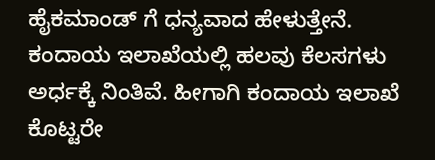ಹೈಕಮಾಂಡ್ ಗೆ ಧನ್ಯವಾದ ಹೇಳುತ್ತೇನೆ.  ಕಂದಾಯ ಇಲಾಖೆಯಲ್ಲಿ ಹಲವು ಕೆಲಸಗಳು ಅರ್ಧಕ್ಕೆ ನಿಂತಿವೆ. ಹೀಗಾಗಿ ಕಂದಾಯ ಇಲಾಖೆ ಕೊಟ್ಟರೇ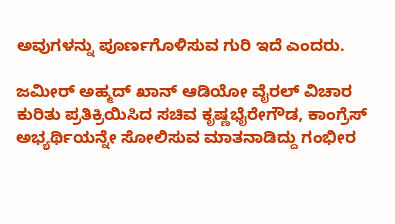ಅವುಗಳನ್ನು ಪೂರ್ಣಗೊಳಿಸುವ ಗುರಿ ಇದೆ ಎಂದರು.

ಜಮೀರ್ ಅಹ್ಮದ್ ಖಾನ್ ಆಡಿಯೋ ವೈರಲ್ ವಿಚಾರ ಕುರಿತು ಪ್ರತಿಕ್ರಿಯಿಸಿದ ಸಚಿವ ಕೃಷ್ಣಭೈರೇಗೌಡ, ಕಾಂಗ್ರೆಸ್ ಅಭ್ಯರ್ಥಿಯನ್ನೇ ಸೋಲಿಸುವ ಮಾತನಾಡಿದ್ದು ಗಂಭೀರ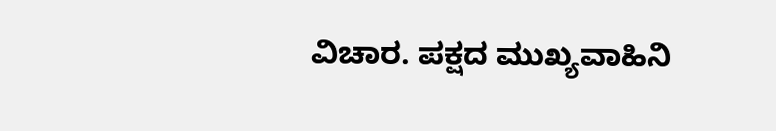ವಿಚಾರ. ಪಕ್ಷದ ಮುಖ್ಯವಾಹಿನಿ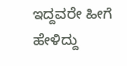ಇದ್ದವರೇ ಹೀಗೆ ಹೇಳಿದ್ದು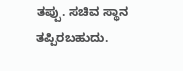ತಪ್ಪು. ಸಚಿವ ಸ್ಥಾನ ತಪ್ಪಿರಬಹುದು.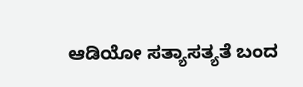ಆಡಿಯೋ ಸತ್ಯಾಸತ್ಯತೆ ಬಂದ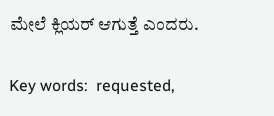ಮೇಲೆ ಕ್ಲಿಯರ್ ಆಗುತ್ತೆ ಎಂದರು.

Key words:  requested,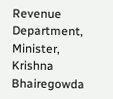Revenue Department, Minister, Krishna Bhairegowda